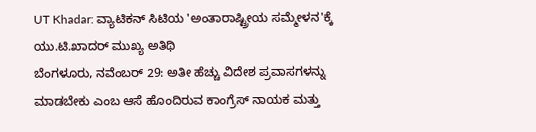UT Khadar: ವ್ಯಾಟಿಕನ್ ಸಿಟಿಯ 'ಅಂತಾರಾಷ್ಟ್ರೀಯ ಸಮ್ಮೇಳನ'ಕ್ಕೆ ಯು.ಟಿ.ಖಾದರ್ ಮುಖ್ಯ ಅತಿಥಿ
ಬೆಂಗಳೂರು, ನವೆಂಬರ್ 29: ಅತೀ ಹೆಚ್ಚು ವಿದೇಶ ಪ್ರವಾಸಗಳನ್ನು ಮಾಡಬೇಕು ಎಂಬ ಆಸೆ ಹೊಂದಿರುವ ಕಾಂಗ್ರೆಸ್ ನಾಯಕ ಮತ್ತು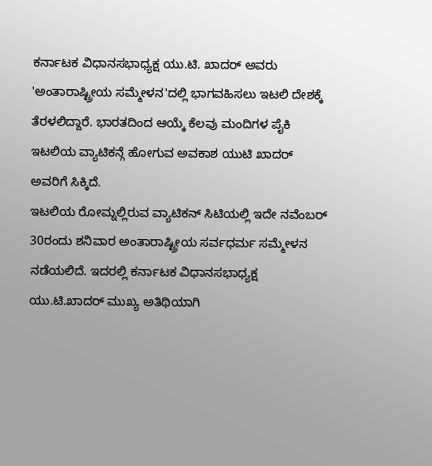ಕರ್ನಾಟಕ ವಿಧಾನಸಭಾಧ್ಯಕ್ಷ ಯು.ಟಿ. ಖಾದರ್ ಅವರು 'ಅಂತಾರಾಷ್ಟ್ರೀಯ ಸಮ್ಮೇಳನ'ದಲ್ಲಿ ಭಾಗವಹಿಸಲು ಇಟಲಿ ದೇಶಕ್ಕೆ ತೆರಳಲಿದ್ದಾರೆ. ಭಾರತದಿಂದ ಆಯ್ಕೆ ಕೆಲವು ಮಂದಿಗಳ ಪೈಕಿ ಇಟಲಿಯ ವ್ಯಾಟಿಕನ್ಗೆ ಹೋಗುವ ಅವಕಾಶ ಯುಟಿ ಖಾದರ್ ಅವರಿಗೆ ಸಿಕ್ಕಿದೆ.
ಇಟಲಿಯ ರೋಮ್ನಲ್ಲಿರುವ ವ್ಯಾಟಿಕನ್ ಸಿಟಿಯಲ್ಲಿ ಇದೇ ನವೆಂಬರ್ 30ರಂದು ಶನಿವಾರ ಅಂತಾರಾಷ್ಟ್ರೀಯ ಸರ್ವಧರ್ಮ ಸಮ್ಮೇಳನ ನಡೆಯಲಿದೆ. ಇದರಲ್ಲಿ ಕರ್ನಾಟಕ ವಿಧಾನಸಭಾಧ್ಯಕ್ಷ ಯು.ಟಿ.ಖಾದರ್ ಮುಖ್ಯ ಅತಿಥಿಯಾಗಿ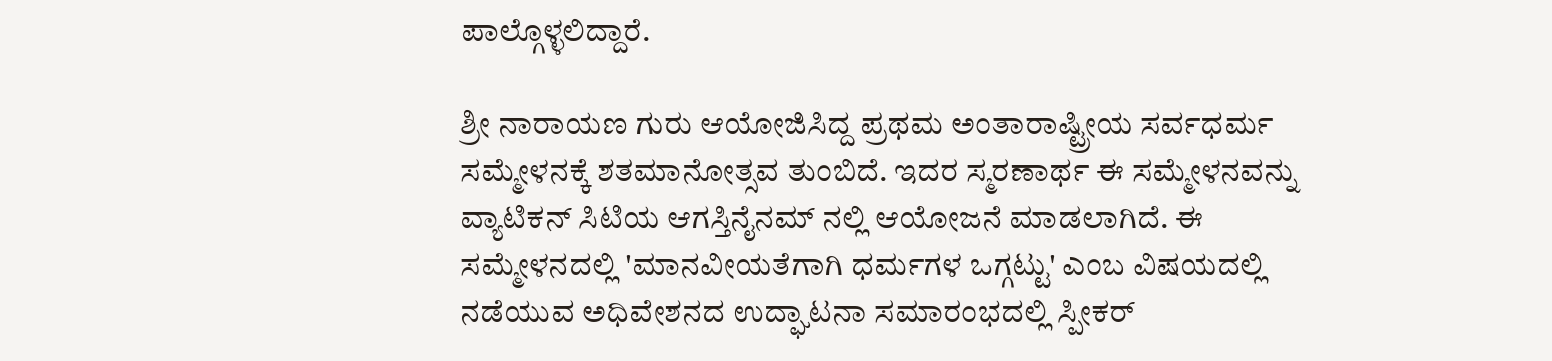ಪಾಲ್ಗೊಳ್ಳಲಿದ್ದಾರೆ.

ಶ್ರೀ ನಾರಾಯಣ ಗುರು ಆಯೋಜಿಸಿದ್ದ ಪ್ರಥಮ ಅಂತಾರಾಷ್ಟ್ರೀಯ ಸರ್ವಧರ್ಮ ಸಮ್ಮೇಳನಕ್ಕೆ ಶತಮಾನೋತ್ಸವ ತುಂಬಿದೆ. ಇದರ ಸ್ಮರಣಾರ್ಥ ಈ ಸಮ್ಮೇಳನವನ್ನು ವ್ಯಾಟಿಕನ್ ಸಿಟಿಯ ಆಗಸ್ತಿನೈನಮ್ ನಲ್ಲಿ ಆಯೋಜನೆ ಮಾಡಲಾಗಿದೆ. ಈ ಸಮ್ಮೇಳನದಲ್ಲಿ 'ಮಾನವೀಯತೆಗಾಗಿ ಧರ್ಮಗಳ ಒಗ್ಗಟ್ಟು' ಎಂಬ ವಿಷಯದಲ್ಲಿ ನಡೆಯುವ ಅಧಿವೇಶನದ ಉದ್ಘಾಟನಾ ಸಮಾರಂಭದಲ್ಲಿ ಸ್ಪೀಕರ್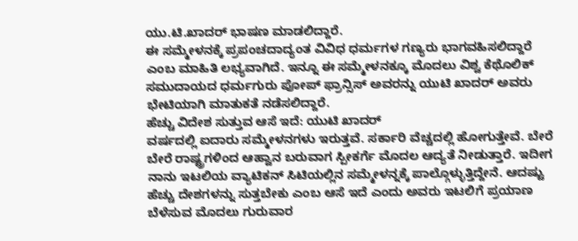ಯು.ಟಿ.ಖಾದರ್ ಭಾಷಣ ಮಾಡಲಿದ್ದಾರೆ.
ಈ ಸಮ್ಮೇಳನಕ್ಕೆ ಪ್ರಪಂಚದಾದ್ಯಂತ ವಿವಿಧ ಧರ್ಮಗಳ ಗಣ್ಯರು ಭಾಗವಹಿಸಲಿದ್ದಾರೆ ಎಂಬ ಮಾಹಿತಿ ಲಭ್ಯವಾಗಿದೆ. ಇನ್ನೂ ಈ ಸಮ್ಮೇಳನಕ್ಕೂ ಮೊದಲು ವಿಶ್ವ ಕೆಥೊಲಿಕ್ ಸಮುದಾಯದ ಧರ್ಮಗುರು ಪೋಪ್ ಫ್ರಾನ್ಸಿಸ್ ಅವರನ್ನು ಯುಟಿ ಖಾದರ್ ಅವರು ಭೇಟಿಯಾಗಿ ಮಾತುಕತೆ ನಡೆಸಲಿದ್ದಾರೆ.
ಹೆಚ್ಚು ವಿದೇಶ ಸುತ್ತುವ ಆಸೆ ಇದೆ: ಯುಟಿ ಖಾದರ್
ವರ್ಷದಲ್ಲಿ ಐದಾರು ಸಮ್ಮೇಳನಗಳು ಇರುತ್ತವೆ. ಸರ್ಕಾರಿ ವೆಚ್ಚದಲ್ಲಿ ಹೋಗುತ್ತೇವೆ. ಬೇರೆ ಬೇರೆ ರಾಷ್ಟ್ರಗಳಿಂದ ಆಹ್ವಾನ ಬರುವಾಗ ಸ್ಪೀಕರ್ಗೆ ಮೊದಲ ಆದ್ಯತೆ ನೀಡುತ್ತಾರೆ. ಇದೀಗ ನಾನು ಇಟಲಿಯ ವ್ಯಾಟಿಕನ್ ಸಿಟಿಯಲ್ಲಿನ ಸಮ್ಮೇಳನ್ನಕ್ಕೆ ಪಾಲ್ಗೊಳ್ಳುತ್ತಿದ್ದೇನೆ. ಆದಷ್ಟು ಹೆಚ್ಚು ದೇಶಗಳನ್ನು ಸುತ್ತಬೇಕು ಎಂಬ ಆಸೆ ಇದೆ ಎಂದು ಅವರು ಇಟಲಿಗೆ ಪ್ರಯಾಣ ಬೆಳೆಸುವ ಮೊದಲು ಗುರುವಾರ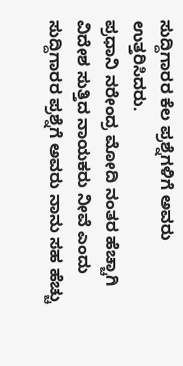ಸುದ್ದಿಗಾರರ ಕೆಲ ಪ್ರಶ್ನೆಗಳಿಗೆ ಅವರು ಉತ್ತರಿಸಿದರು.
ಪ್ರಧಾನಿ ನರೇಂದ್ರ ಮೋದಿ ನಂತರ ಹೆಚ್ಚಾಗಿ ವಿದೇಶ ಸುತ್ತಿದ ನಾಯಕರು ನೀವೆ ಎಂದು ಸುದ್ದಿಗಾರರ ಪ್ರಶ್ನೆಗೆ ಅವರು ನಾನು ಸಹ ಹೆಚ್ಚು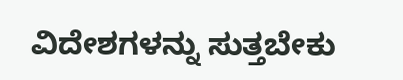ವಿದೇಶಗಳನ್ನು ಸುತ್ತಬೇಕು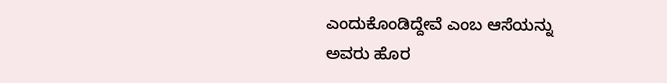ಎಂದುಕೊಂಡಿದ್ದೇವೆ ಎಂಬ ಆಸೆಯನ್ನು ಅವರು ಹೊರ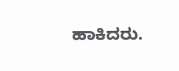ಹಾಕಿದರು.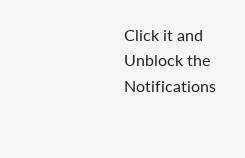Click it and Unblock the Notifications